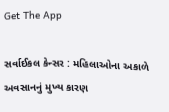Get The App

સર્વાઈકલ કેન્સર : મહિલાઓના અકાળે અવસાનનું મુખ્ય કારણ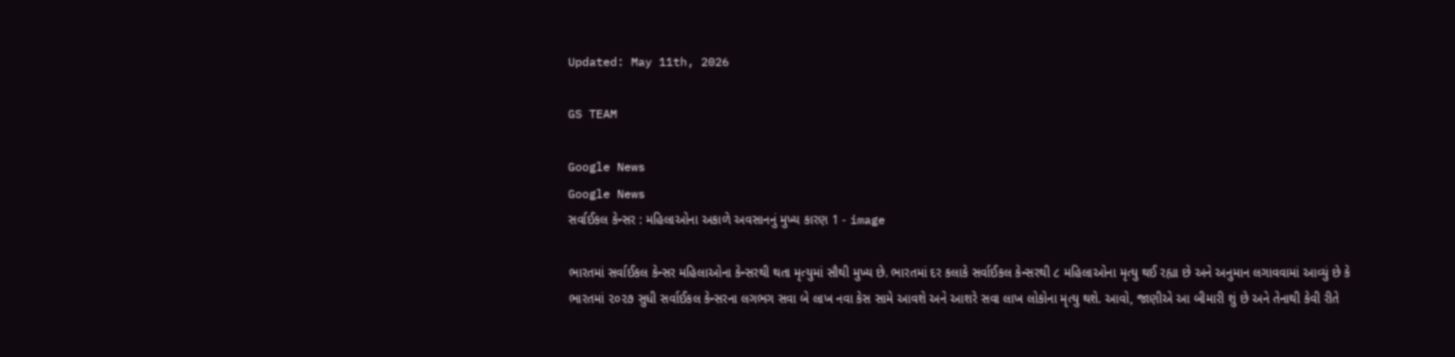Updated: May 11th, 2026

GS TEAM

Google News
Google News
સર્વાઈકલ કેન્સર : મહિલાઓના અકાળે અવસાનનું મુખ્ય કારણ 1 - image

ભારતમાં સર્વાઈકલ કેન્સર મહિલાઓના કેન્સરથી થતા મૃત્યુમાં સૌથી મુખ્ય છે. ભારતમાં દર કલાકે સર્વાઈકલ કેન્સરથી ૮ મહિલાઓના મૃત્યુ થઈ રહ્યા છે અને અનુમાન લગાવવામાં આવ્યું છે કે ભારતમાં ૨૦૨૭ સુધી સર્વાઈકલ કેન્સરના લગભગ સવા બે લાખ નવા કેસ સામે આવશે અને આશરે સવા લાખ લોકોના મૃત્યુ થશે. આવો, જાણીએ આ બીમારી શું છે અને તેનાથી કેવી રીતે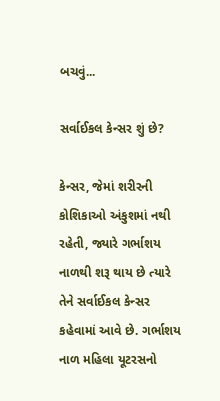બચવું...

સર્વાઈકલ કેન્સર શું છે?

કેન્સર, જેમાં શરીરની કોશિકાઓ અંકુશમાં નથી રહેતી, જ્યારે ગર્ભાશય નાળથી શરૂ થાય છે ત્યારે તેને સર્વાઈકલ કેન્સર કહેવામાં આવે છે. ગર્ભાશય નાળ મહિલા યૂટરસનો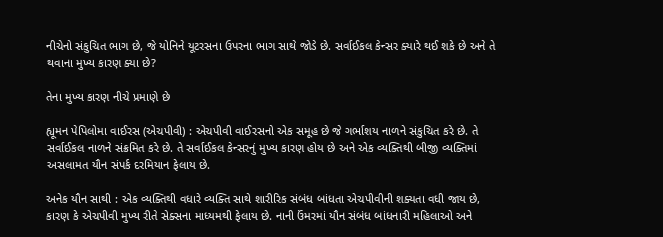નીચેનો સંકુચિત ભાગ છે, જે યોનિને યૂટરસના ઉપરના ભાગ સાથે જોડે છે. સર્વાઈકલ કેન્સર ક્યારે થઈ શકે છે અને તે થવાના મુખ્ય કારણ ક્યા છે?

તેના મુખ્ય કારણ નીચે પ્રમાણે છે

હ્યૂમન પેપિલોમા વાઈરસ (એચપીવી) : એચપીવી વાઈરસનો એક સમૂહ છે જે ગર્ભાશય નાળને સંકુચિત કરે છે. તે સર્વાઈકલ નાળને સંક્રમિત કરે છે. તે સર્વાઈકલ કેન્સરનું મુખ્ય કારણ હોય છે અને એક વ્યક્તિથી બીજી વ્યક્તિમાં અસલામત યૌન સંપર્ક દરમિયાન ફેલાય છે.

અનેક યૌન સાથી : એક વ્યક્તિથી વધારે વ્યક્તિ સાથે શારીરિક સંબંધ બાંધતા એચપીવીની શક્યતા વધી જાય છે, કારણ કે એચપીવી મુખ્ય રીતે સેક્સના માધ્યમથી ફેલાય છે. નાની ઉંમરમાં યૌન સંબંધ બાંધનારી મહિલાઓ અને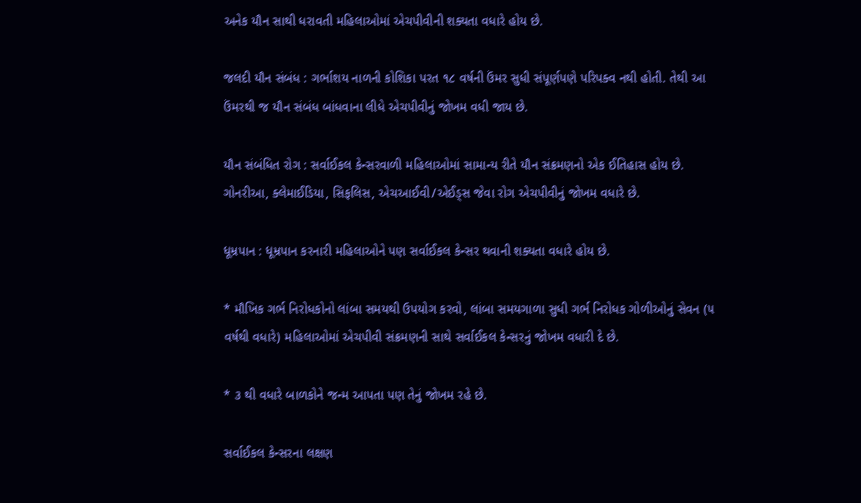અનેક યૌન સાથી ધરાવતી મહિલાઓમાં એચપીવીની શક્યતા વધારે હોય છે.

જલદી યૌન સંબંધ : ગર્ભાશય નાળની કોશિકા પરત ૧૮ વર્ષની ઉંમર સુધી સંપૂર્ણપણે પરિપક્વ નથી હોતી. તેથી આ ઉંમરથી જ યૌન સંબંધ બાંધવાના લીધે એચપીવીનું જોખમ વધી જાય છે.

યૌન સંબંધિત રોગ : સર્વાઈકલ કેન્સરવાળી મહિલાઓમાં સામાન્ય રીતે યૌન સંક્રમણનો એક ઈતિહાસ હોય છે. ગોનરીઆ, ક્લેમાઈડિયા, સિફલિસ, એચઆઈવી/એઈડ્સ જેવા રોગ એચપીવીનું જોખમ વધારે છે.

ધૂમ્રપાન : ધૂમ્રપાન કરનારી મહિલાઓને પણ સર્વાઈકલ કેન્સર થવાની શક્યતા વધારે હોય છે.

* મૌખિક ગર્ભ નિરોધકોનો લાંબા સમયથી ઉપયોગ કરવો, લાંબા સમયગાળા સુધી ગર્ભ નિરોધક ગોળીઓનું સેવન (૫ વર્ષથી વધારે) મહિલાઓમાં એચપીવી સંક્રમણની સાથે સર્વાઈકલ કેન્સરનું જોખમ વધારી દે છે.

* ૩ થી વધારે બાળકોને જન્મ આપતા પણ તેનું જોખમ રહે છે.

સર્વાઈકલ કેન્સરના લક્ષણ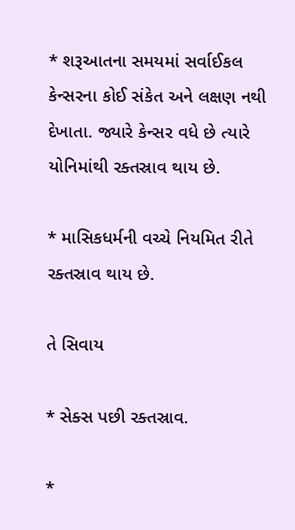* શરૂઆતના સમયમાં સર્વાઈકલ કેન્સરના કોઈ સંકેત અને લક્ષણ નથી દેખાતા. જ્યારે કેન્સર વધે છે ત્યારે યોનિમાંથી રક્તસ્રાવ થાય છે.

* માસિકધર્મની વચ્ચે નિયમિત રીતે રક્તસ્રાવ થાય છે.

તે સિવાય

* સેક્સ પછી રક્તસ્રાવ.

*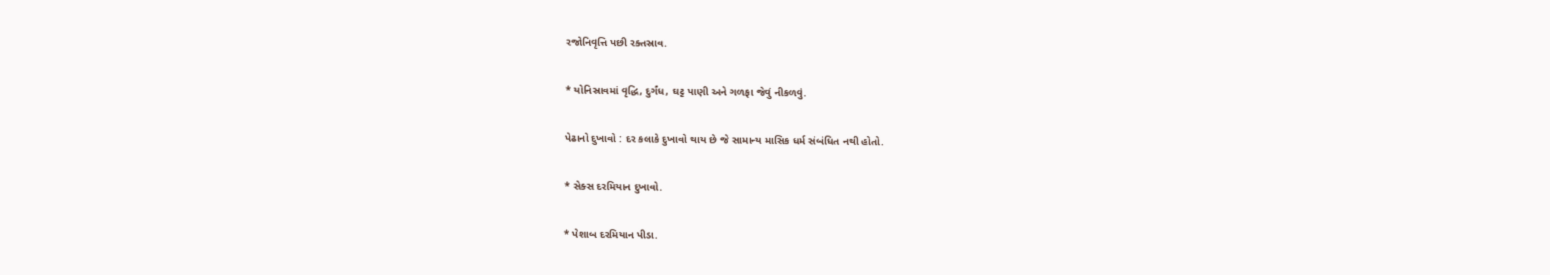રજોનિવૃત્તિ પછી રક્તસ્રાવ.

* યોનિસ્રાવમાં વૃદ્ધિ, દુર્ગંધ, ઘટ્ટ પાણી અને ગળફા જેવું નીકળવું.

પેઢાનો દુખાવો : દર કલાકે દુખાવો થાય છે જે સામાન્ય માસિક ધર્મ સંબંધિત નથી હોતો.

* સેક્સ દરમિયાન દુખાવો.

* પેશાબ દરમિયાન પીડા.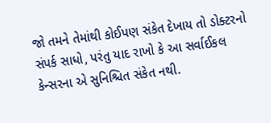જો તમને તેમાંથી કોઈપણ સંકેત દેખાય તો ડોક્ટરનો સંપર્ક સાધો, પરંતુ યાદ રાખો કે આ સર્વાઈકલ કેન્સરના એ સુનિશ્ચિત સંકેત નથી.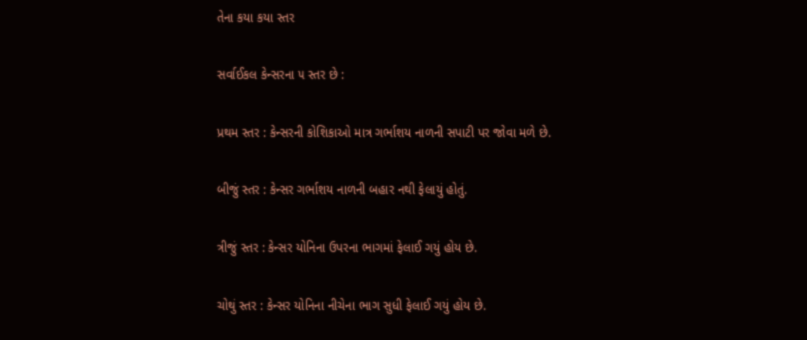તેના કયા કયા સ્તર

સર્વાઈકલ કેન્સરના ૫ સ્તર છે :

પ્રથમ સ્તર : કેન્સરની કોશિકાઓ માત્ર ગર્ભાશય નાળની સપાટી પર જોવા મળે છે.

બીજું સ્તર : કેન્સર ગર્ભાશય નાળની બહાર નથી ફેલાયું હોતું.

ત્રીજું સ્તર : કેન્સર યોનિના ઉપરના ભાગમાં ફેલાઈ ગયું હોય છે.

ચોથું સ્તર : કેન્સર યોનિના નીચેના ભાગ સુધી ફેલાઈ ગયું હોય છે.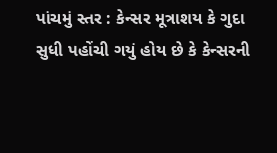પાંચમું સ્તર : કેન્સર મૂત્રાશય કે ગુદા સુધી પહોંચી ગયું હોય છે કે કેન્સરની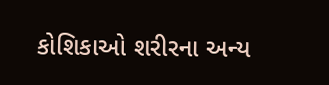કોશિકાઓ શરીરના અન્ય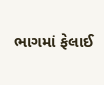ભાગમાં ફેલાઈ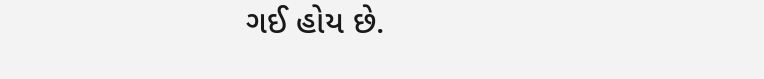ગઈ હોય છે.